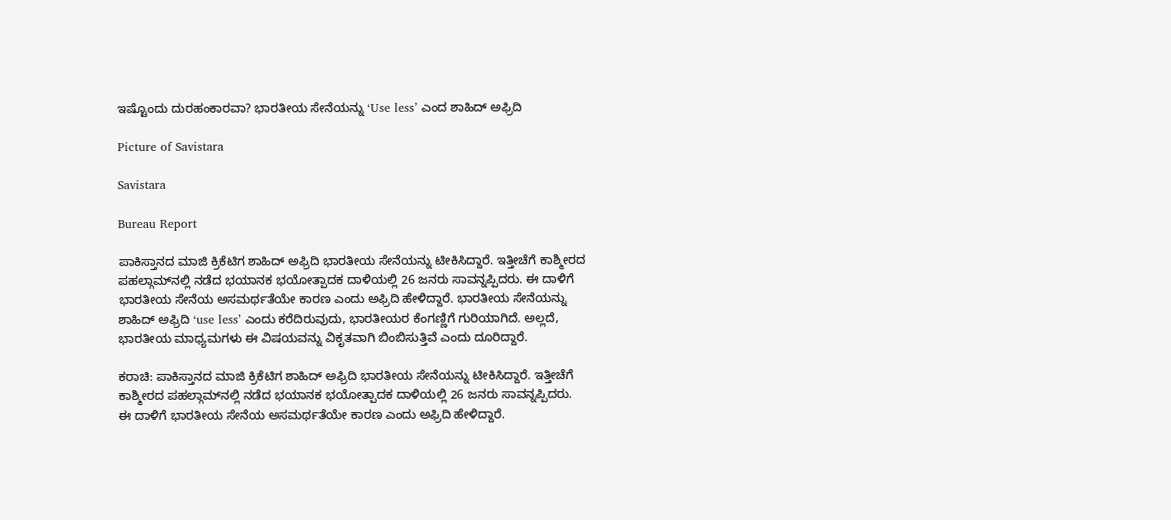ಇಷ್ಟೊಂದು ದುರಹಂಕಾರವಾ? ಭಾರತೀಯ ಸೇನೆಯನ್ನು ‘Use less’ ಎಂದ ಶಾಹಿದ್‌ ಅಫ್ರಿದಿ

Picture of Savistara

Savistara

Bureau Report

ಪಾಕಿಸ್ತಾನದ ಮಾಜಿ ಕ್ರಿಕೆಟಿಗ ಶಾಹಿದ್ ಅಫ್ರಿದಿ ಭಾರತೀಯ ಸೇನೆಯನ್ನು ಟೀಕಿಸಿದ್ದಾರೆ. ಇತ್ತೀಚೆಗೆ ಕಾಶ್ಮೀರದ ಪಹಲ್ಗಾಮ್‌ನಲ್ಲಿ ನಡೆದ ಭಯಾನಕ ಭಯೋತ್ಪಾದಕ ದಾಳಿಯಲ್ಲಿ 26 ಜನರು ಸಾವನ್ನಪ್ಪಿದರು. ಈ ದಾಳಿಗೆ ಭಾರತೀಯ ಸೇನೆಯ ಅಸಮರ್ಥತೆಯೇ ಕಾರಣ ಎಂದು ಅಫ್ರಿದಿ ಹೇಳಿದ್ದಾರೆ. ಭಾರತೀಯ ಸೇನೆಯನ್ನು ಶಾಹಿದ್‌ ಅಫ್ರಿದಿ ‘use lessʼ ಎಂದು ಕರೆದಿರುವುದು, ಭಾರತೀಯರ ಕೆಂಗಣ್ಣಿಗೆ ಗುರಿಯಾಗಿದೆ. ಅಲ್ಲದೆ, ಭಾರತೀಯ ಮಾಧ್ಯಮಗಳು ಈ ವಿಷಯವನ್ನು ವಿಕೃತವಾಗಿ ಬಿಂಬಿಸುತ್ತಿವೆ ಎಂದು ದೂರಿದ್ದಾರೆ.

ಕರಾಚಿ: ಪಾಕಿಸ್ತಾನದ ಮಾಜಿ ಕ್ರಿಕೆಟಿಗ ಶಾಹಿದ್ ಅಫ್ರಿದಿ ಭಾರತೀಯ ಸೇನೆಯನ್ನು ಟೀಕಿಸಿದ್ದಾರೆ. ಇತ್ತೀಚೆಗೆ ಕಾಶ್ಮೀರದ ಪಹಲ್ಗಾಮ್‌ನಲ್ಲಿ ನಡೆದ ಭಯಾನಕ ಭಯೋತ್ಪಾದಕ ದಾಳಿಯಲ್ಲಿ 26 ಜನರು ಸಾವನ್ನಪ್ಪಿದರು. ಈ ದಾಳಿಗೆ ಭಾರತೀಯ ಸೇನೆಯ ಅಸಮರ್ಥತೆಯೇ ಕಾರಣ ಎಂದು ಅಫ್ರಿದಿ ಹೇಳಿದ್ದಾರೆ.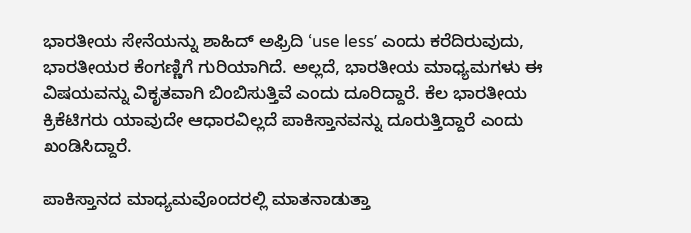ಭಾರತೀಯ ಸೇನೆಯನ್ನು ಶಾಹಿದ್‌ ಅಫ್ರಿದಿ ‘use lessʼ ಎಂದು ಕರೆದಿರುವುದು, ಭಾರತೀಯರ ಕೆಂಗಣ್ಣಿಗೆ ಗುರಿಯಾಗಿದೆ. ಅಲ್ಲದೆ, ಭಾರತೀಯ ಮಾಧ್ಯಮಗಳು ಈ ವಿಷಯವನ್ನು ವಿಕೃತವಾಗಿ ಬಿಂಬಿಸುತ್ತಿವೆ ಎಂದು ದೂರಿದ್ದಾರೆ. ಕೆಲ ಭಾರತೀಯ ಕ್ರಿಕೆಟಿಗರು ಯಾವುದೇ ಆಧಾರವಿಲ್ಲದೆ ಪಾಕಿಸ್ತಾನವನ್ನು ದೂರುತ್ತಿದ್ದಾರೆ ಎಂದು ಖಂಡಿಸಿದ್ದಾರೆ.

ಪಾಕಿಸ್ತಾನದ ಮಾಧ್ಯಮವೊಂದರಲ್ಲಿ ಮಾತನಾಡುತ್ತಾ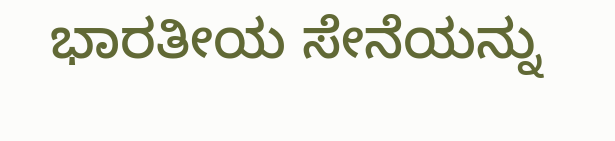ಭಾರತೀಯ ಸೇನೆಯನ್ನು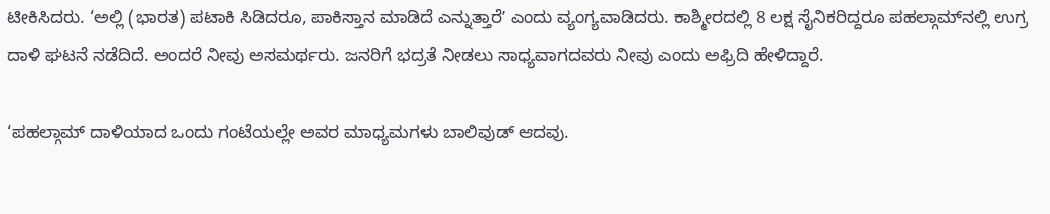ಟೀಕಿಸಿದರು. ‘ಅಲ್ಲಿ (ಭಾರತ) ಪಟಾಕಿ ಸಿಡಿದರೂ, ಪಾಕಿಸ್ತಾನ ಮಾಡಿದೆ ಎನ್ನುತ್ತಾರೆʼ ಎಂದು ವ್ಯಂಗ್ಯವಾಡಿದರು. ಕಾಶ್ಮೀರದಲ್ಲಿ 8 ಲಕ್ಷ ಸೈನಿಕರಿದ್ದರೂ ಪಹಲ್ಗಾಮ್‌ನಲ್ಲಿ ಉಗ್ರ ದಾಳಿ ಘಟನೆ ನಡೆದಿದೆ. ಅಂದರೆ ನೀವು ಅಸಮರ್ಥರು. ಜನರಿಗೆ ಭದ್ರತೆ ನೀಡಲು ಸಾಧ್ಯವಾಗದವರು ನೀವು ಎಂದು ಅಫ್ರಿದಿ ಹೇಳಿದ್ದಾರೆ.

‘ಪಹಲ್ಗಾಮ್‌ ದಾಳಿಯಾದ ಒಂದು ಗಂಟೆಯಲ್ಲೇ ಅವರ ಮಾಧ್ಯಮಗಳು ಬಾಲಿವುಡ್ ಆದವು.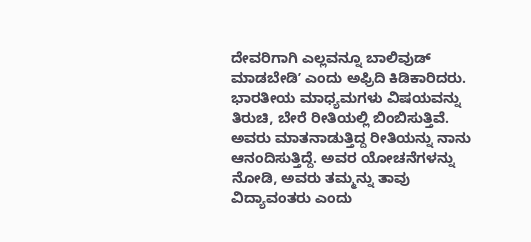ದೇವರಿಗಾಗಿ ಎಲ್ಲವನ್ನೂ ಬಾಲಿವುಡ್ ಮಾಡಬೇಡಿʼ ಎಂದು ಅಫ್ರಿದಿ ಕಿಡಿಕಾರಿದರು. ಭಾರತೀಯ ಮಾಧ್ಯಮಗಳು ವಿಷಯವನ್ನು ತಿರುಚಿ, ಬೇರೆ ರೀತಿಯಲ್ಲಿ ಬಿಂಬಿಸುತ್ತಿವೆ. ಅವರು ಮಾತನಾಡುತ್ತಿದ್ದ ರೀತಿಯನ್ನು ನಾನು ಆನಂದಿಸುತ್ತಿದ್ದೆ. ಅವರ ಯೋಚನೆಗಳನ್ನು ನೋಡಿ, ಅವರು ತಮ್ಮನ್ನು ತಾವು ವಿದ್ಯಾವಂತರು ಎಂದು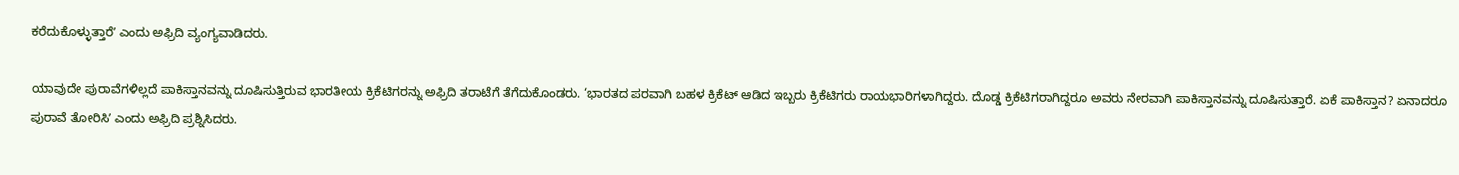ಕರೆದುಕೊಳ್ಳುತ್ತಾರೆʼ ಎಂದು ಅಫ್ರಿದಿ ವ್ಯಂಗ್ಯವಾಡಿದರು.

ಯಾವುದೇ ಪುರಾವೆಗಳಿಲ್ಲದೆ ಪಾಕಿಸ್ತಾನವನ್ನು ದೂಷಿಸುತ್ತಿರುವ ಭಾರತೀಯ ಕ್ರಿಕೆಟಿಗರನ್ನು ಅಫ್ರಿದಿ ತರಾಟೆಗೆ ತೆಗೆದುಕೊಂಡರು. ‘ಭಾರತದ ಪರವಾಗಿ ಬಹಳ ಕ್ರಿಕೆಟ್ ಆಡಿದ ಇಬ್ಬರು ಕ್ರಿಕೆಟಿಗರು ರಾಯಭಾರಿಗಳಾಗಿದ್ದರು. ದೊಡ್ಡ ಕ್ರಿಕೆಟಿಗರಾಗಿದ್ದರೂ ಅವರು ನೇರವಾಗಿ ಪಾಕಿಸ್ತಾನವನ್ನು ದೂಷಿಸುತ್ತಾರೆ. ಏಕೆ ಪಾಕಿಸ್ತಾನ? ಏನಾದರೂ ಪುರಾವೆ ತೋರಿಸಿʼ ಎಂದು ಅಫ್ರಿದಿ ಪ್ರಶ್ನಿಸಿದರು.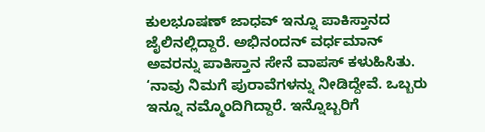ಕುಲಭೂಷಣ್ ಜಾಧವ್ ಇನ್ನೂ ಪಾಕಿಸ್ತಾನದ ಜೈಲಿನಲ್ಲಿದ್ದಾರೆ. ಅಭಿನಂದನ್ ವರ್ಧಮಾನ್ ಅವರನ್ನು ಪಾಕಿಸ್ತಾನ ಸೇನೆ ವಾಪಸ್ ಕಳುಹಿಸಿತು. ‘ನಾವು ನಿಮಗೆ ಪುರಾವೆಗಳನ್ನು ನೀಡಿದ್ದೇವೆ. ಒಬ್ಬರು ಇನ್ನೂ ನಮ್ಮೊಂದಿಗಿದ್ದಾರೆ. ಇನ್ನೊಬ್ಬರಿಗೆ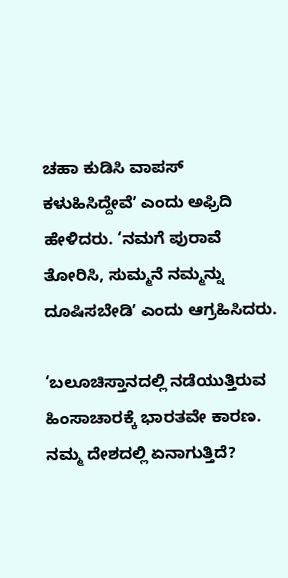ಚಹಾ ಕುಡಿಸಿ ವಾಪಸ್ ಕಳುಹಿಸಿದ್ದೇವೆʼ ಎಂದು ಅಫ್ರಿದಿ ಹೇಳಿದರು. ‘ನಮಗೆ ಪುರಾವೆ ತೋರಿಸಿ, ಸುಮ್ಮನೆ ನಮ್ಮನ್ನು ದೂಷಿಸಬೇಡಿʼ ಎಂದು ಆಗ್ರಹಿಸಿದರು.

‘ಬಲೂಚಿಸ್ತಾನದಲ್ಲಿ ನಡೆಯುತ್ತಿರುವ ಹಿಂಸಾಚಾರಕ್ಕೆ ಭಾರತವೇ ಕಾರಣ. ನಮ್ಮ ದೇಶದಲ್ಲಿ ಏನಾಗುತ್ತಿದೆ?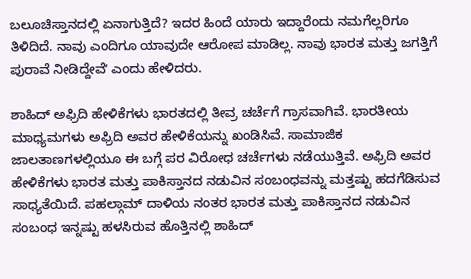ಬಲೂಚಿಸ್ತಾನದಲ್ಲಿ ಏನಾಗುತ್ತಿದೆ? ಇದರ ಹಿಂದೆ ಯಾರು ಇದ್ದಾರೆಂದು ನಮಗೆಲ್ಲರಿಗೂ ತಿಳಿದಿದೆ. ನಾವು ಎಂದಿಗೂ ಯಾವುದೇ ಆರೋಪ ಮಾಡಿಲ್ಲ. ನಾವು ಭಾರತ ಮತ್ತು ಜಗತ್ತಿಗೆ ಪುರಾವೆ ನೀಡಿದ್ದೇವೆʼ ಎಂದು ಹೇಳಿದರು.

ಶಾಹಿದ್‌ ಅಫ್ರಿದಿ ಹೇಳಿಕೆಗಳು ಭಾರತದಲ್ಲಿ ತೀವ್ರ ಚರ್ಚೆಗೆ ಗ್ರಾಸವಾಗಿವೆ. ಭಾರತೀಯ ಮಾಧ್ಯಮಗಳು ಅಫ್ರಿದಿ ಅವರ ಹೇಳಿಕೆಯನ್ನು ಖಂಡಿಸಿವೆ. ಸಾಮಾಜಿಕ ಜಾಲತಾಣಗಳಲ್ಲಿಯೂ ಈ ಬಗ್ಗೆ ಪರ ವಿರೋಧ ಚರ್ಚೆಗಳು ನಡೆಯುತ್ತಿವೆ. ಅಫ್ರಿದಿ ಅವರ ಹೇಳಿಕೆಗಳು ಭಾರತ ಮತ್ತು ಪಾಕಿಸ್ತಾನದ ನಡುವಿನ ಸಂಬಂಧವನ್ನು ಮತ್ತಷ್ಟು ಹದಗೆಡಿಸುವ ಸಾಧ್ಯತೆಯಿದೆ. ಪಹಲ್ಗಾಮ್‌ ದಾಳಿಯ ನಂತರ ಭಾರತ ಮತ್ತು ಪಾಕಿಸ್ತಾನದ ನಡುವಿನ ಸಂಬಂಧ ಇನ್ನಷ್ಟು ಹಳಸಿರುವ ಹೊತ್ತಿನಲ್ಲಿ ಶಾಹಿದ್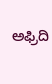ಅಫ್ರಿದಿ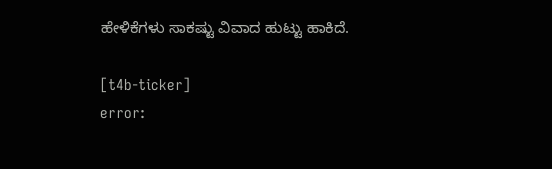ಹೇಳಿಕೆಗಳು ಸಾಕಷ್ಟು ವಿವಾದ ಹುಟ್ಟು ಹಾಕಿದೆ.

[t4b-ticker]
error: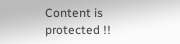Content is protected !!